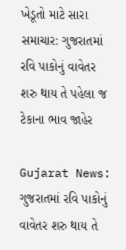ખેડૂતો માટે સારા સમાચાર: ગુજરાતમાં રવિ પાકોનું વાવેતર શરુ થાય તે પહેલા જ ટેકાના ભાવ જાહેર

Gujarat News: ગુજરાતમાં રવિ પાકોનું વાવેતર શરુ થાય તે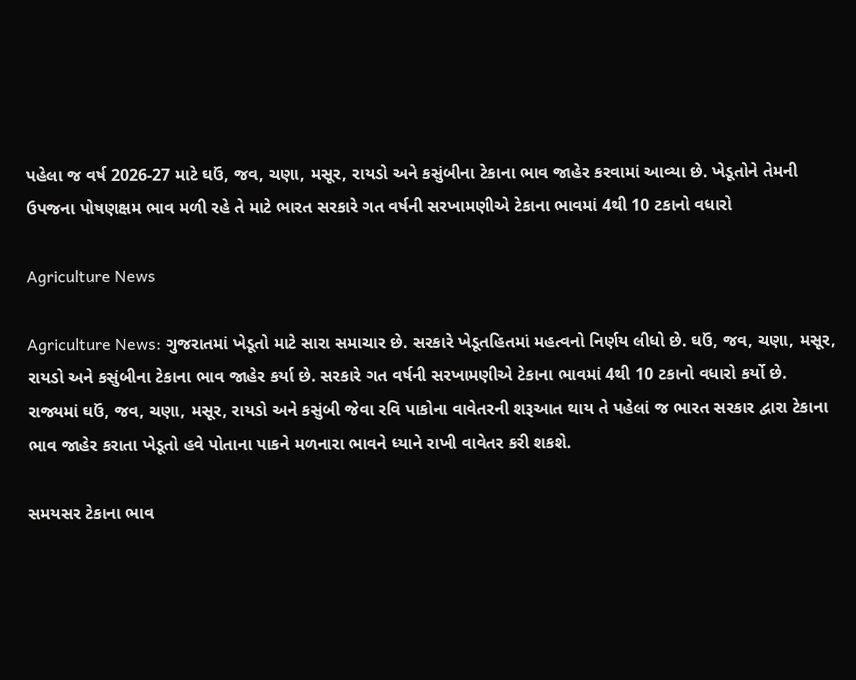પહેલા જ વર્ષ 2026-27 માટે ઘઉં, જવ, ચણા, મસૂર, રાયડો અને કસુંબીના ટેકાના ભાવ જાહેર કરવામાં આવ્યા છે. ખેડૂતોને તેમની ઉપજના પોષણક્ષમ ભાવ મળી રહે તે માટે ભારત સરકારે ગત વર્ષની સરખામણીએ ટેકાના ભાવમાં 4થી 10 ટકાનો વધારો

Agriculture News

Agriculture News: ગુજરાતમાં ખેડૂતો માટે સારા સમાચાર છે. સરકારે ખેડૂતહિતમાં મહત્વનો નિર્ણય લીધો છે. ઘઉં, જવ, ચણા, મસૂર, રાયડો અને કસુંબીના ટેકાના ભાવ જાહેર કર્યા છે. સરકારે ગત વર્ષની સરખામણીએ ટેકાના ભાવમાં 4થી 10 ટકાનો વધારો કર્યો છે. રાજ્યમાં ઘઉં, જવ, ચણા, મસૂર, રાયડો અને કસુંબી જેવા રવિ પાકોના વાવેતરની શરૂઆત થાય તે પહેલાં જ ભારત સરકાર દ્વારા ટેકાના ભાવ જાહેર કરાતા ખેડૂતો હવે પોતાના પાકને મળનારા ભાવને ધ્યાને રાખી વાવેતર કરી શકશે.

સમયસર ટેકાના ભાવ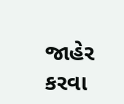જાહેર કરવા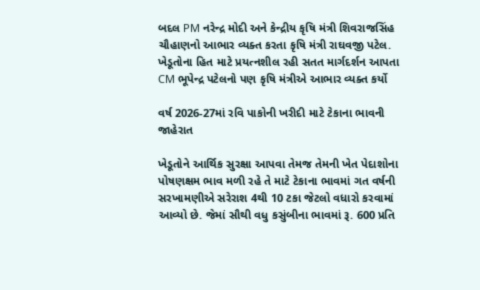બદલ PM નરેન્દ્ર મોદી અને કેન્દ્રીય કૃષિ મંત્રી શિવરાજસિંહ ચૌહાણનો આભાર વ્યક્ત કરતા કૃષિ મંત્રી રાઘવજી પટેલ. ખેડૂતોના હિત માટે પ્રયત્નશીલ રહી સતત માર્ગદર્શન આપતા CM ભૂપેન્દ્ર પટેલનો પણ કૃષિ મંત્રીએ આભાર વ્યક્ત કર્યો

વર્ષ 2026-27માં રવિ પાકોની ખરીદી માટે ટેકાના ભાવની જાહેરાત

ખેડૂતોને આર્થિક સુરક્ષા આપવા તેમજ તેમની ખેત પેદાશોના પોષણક્ષમ ભાવ મળી રહે તે માટે ટેકાના ભાવમાં ગત વર્ષની સરખામણીએ સરેરાશ 4થી 10 ટકા જેટલો વધારો કરવામાં આવ્યો છે. જેમાં સૌથી વધુ કસુંબીના ભાવમાં રૂ. 600 પ્રતિ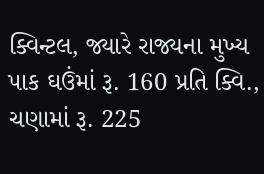ક્વિન્ટલ, જ્યારે રાજ્યના મુખ્ય પાક ઘઉંમાં રૂ. 160 પ્રતિ ક્વિ., ચણામાં રૂ. 225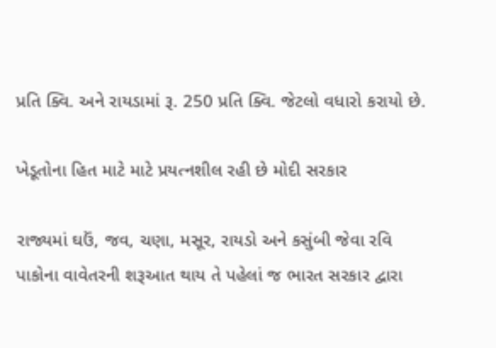પ્રતિ ક્વિ. અને રાયડામાં રૂ. 250 પ્રતિ ક્વિ. જેટલો વધારો કરાયો છે.

ખેડૂતોના હિત માટે માટે પ્રયત્નશીલ રહી છે મોદી સરકાર

રાજ્યમાં ઘઉં, જવ, ચણા, મસૂર, રાયડો અને કસુંબી જેવા રવિ પાકોના વાવેતરની શરૂઆત થાય તે પહેલાં જ ભારત સરકાર દ્વારા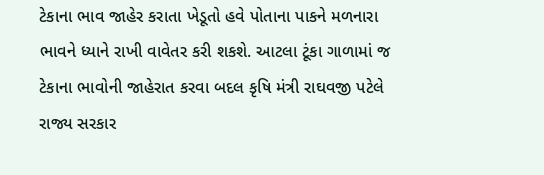ટેકાના ભાવ જાહેર કરાતા ખેડૂતો હવે પોતાના પાકને મળનારા ભાવને ધ્યાને રાખી વાવેતર કરી શકશે. આટલા ટૂંકા ગાળામાં જ ટેકાના ભાવોની જાહેરાત કરવા બદલ કૃષિ મંત્રી રાઘવજી પટેલે રાજ્ય સરકાર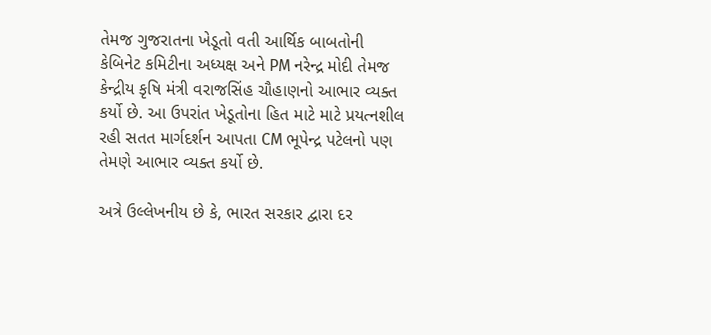તેમજ ગુજરાતના ખેડૂતો વતી આર્થિક બાબતોની કેબિનેટ કમિટીના અધ્યક્ષ અને PM નરેન્દ્ર મોદી તેમજ કેન્દ્રીય કૃષિ મંત્રી વરાજસિંહ ચૌહાણનો આભાર વ્યક્ત કર્યો છે. આ ઉપરાંત ખેડૂતોના હિત માટે માટે પ્રયત્નશીલ રહી સતત માર્ગદર્શન આપતા CM ભૂપેન્દ્ર પટેલનો પણ તેમણે આભાર વ્યક્ત કર્યો છે.

અત્રે ઉલ્લેખનીય છે કે, ભારત સરકાર દ્વારા દર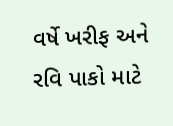વર્ષે ખરીફ અને રવિ પાકો માટે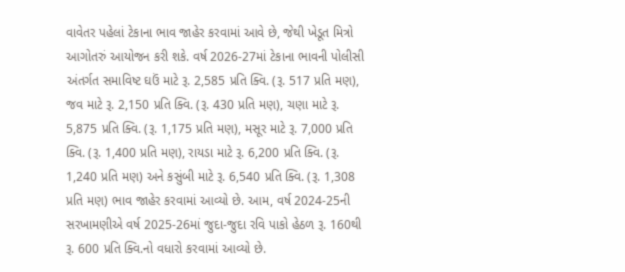વાવેતર પહેલાં ટેકાના ભાવ જાહેર કરવામાં આવે છે, જેથી ખેડૂત મિત્રો આગોતરું આયોજન કરી શકે. વર્ષ 2026-27માં ટેકાના ભાવની પોલીસી અંતર્ગત સમાવિષ્ટ ઘઉં માટે રૂ. 2,585 પ્રતિ ક્વિ. (રૂ. 517 પ્રતિ મણ), જવ માટે રૂ. 2,150 પ્રતિ ક્વિ. (રૂ. 430 પ્રતિ મણ), ચણા માટે રૂ. 5,875 પ્રતિ ક્વિ. (રૂ. 1,175 પ્રતિ મણ), મસૂર માટે રૂ. 7,000 પ્રતિ ક્વિ. (રૂ. 1,400 પ્રતિ મણ), રાયડા માટે રૂ. 6,200 પ્રતિ ક્વિ. (રૂ. 1,240 પ્રતિ મણ) અને કસુંબી માટે રૂ. 6,540 પ્રતિ ક્વિ. (રૂ. 1,308 પ્રતિ મણ) ભાવ જાહેર કરવામાં આવ્યો છે. આમ, વર્ષ 2024-25ની સરખામણીએ વર્ષ 2025-26માં જુદા-જુદા રવિ પાકો હેઠળ રૂ. 160થી રૂ. 600 પ્રતિ ક્વિ.નો વધારો કરવામાં આવ્યો છે.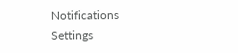Notifications
Settings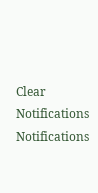Clear Notifications
Notifications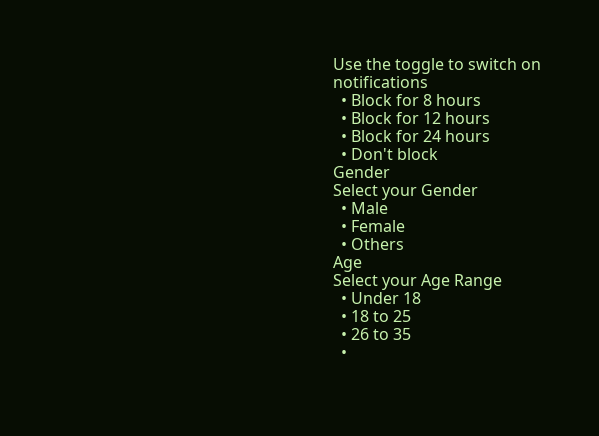Use the toggle to switch on notifications
  • Block for 8 hours
  • Block for 12 hours
  • Block for 24 hours
  • Don't block
Gender
Select your Gender
  • Male
  • Female
  • Others
Age
Select your Age Range
  • Under 18
  • 18 to 25
  • 26 to 35
  •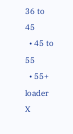36 to 45
  • 45 to 55
  • 55+
loader
X